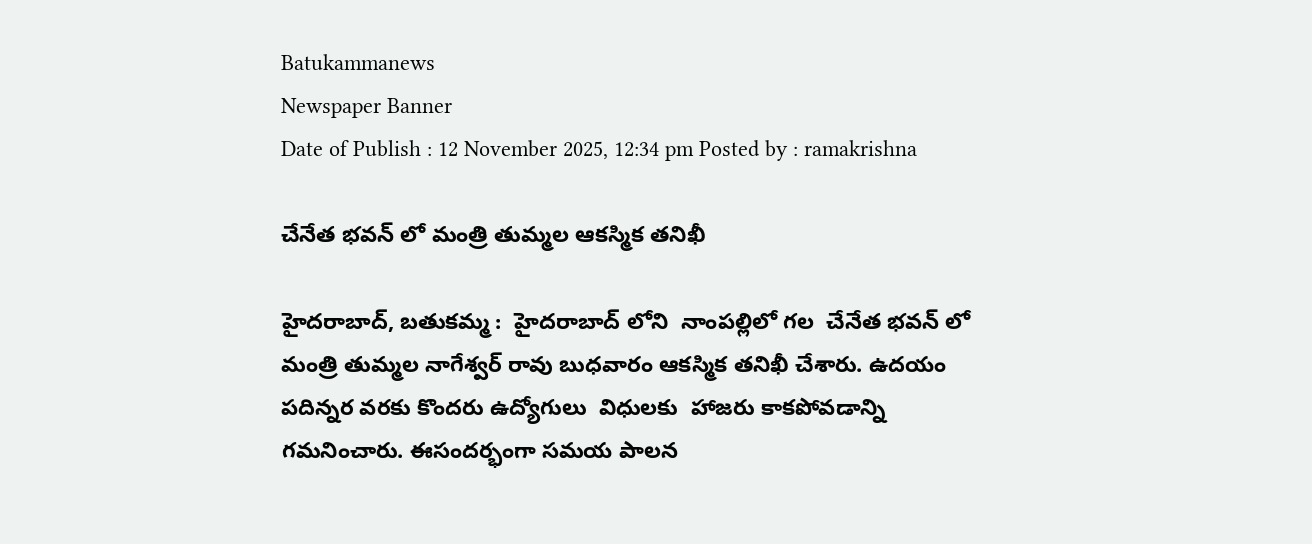Batukammanews
Newspaper Banner
Date of Publish : 12 November 2025, 12:34 pm Posted by : ramakrishna

చేనేత భవన్ లో మంత్రి తుమ్మల ఆకస్మిక తనిఖీ

హైదరాబాద్, బతుకమ్మ :  హైదరాబాద్ లోని  నాంపల్లిలో గల  చేనేత భవన్ లో మంత్రి తుమ్మల నాగేశ్వర్ రావు బుధవారం ఆకస్మిక తనిఖీ చేశారు. ఉదయం  పదిన్నర వరకు కొందరు ఉద్యోగులు  విధులకు  హాజరు కాకపోవడాన్ని గమనించారు. ఈసందర్భంగా సమయ పాలన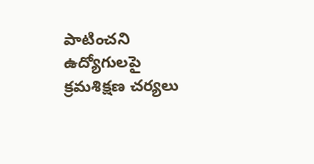పాటించని  ఉద్యోగులపై క్రమశిక్షణ చర్యలు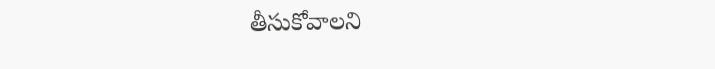తీసుకోవాలని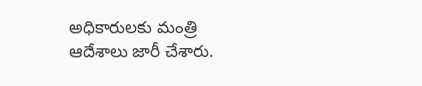అధికారులకు మంత్రి ఆదేశాలు జారీ చేశారు.